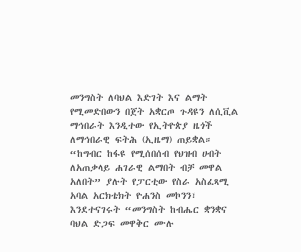መንግስት ለባህል እድገት እና ልማት የሚመድበውን በጀት አቋርጦ ጉዳዩን ለሲቪል ማኅበራት እንዲተው የኢትዮጵያ ዜጎች ለማኅበራዊ ፍትሕ (ኢዜማ) ጠይቋል።
“ከግብር ከፋዩ የሚሰበሰብ የህዝብ ሀብት ለአጠቃላይ ሐገራዊ ልማበት ብቻ መዋል አለበት” ያሉት የፓርቲው የስራ አስፈጻሚ አባል አርክቴክት ዮሐንስ መኮንን፣ እንደተናገሩት “መንግስት ከብሔር ቋንቋና ባህል ድጋፍ መዋቅር ሙሉ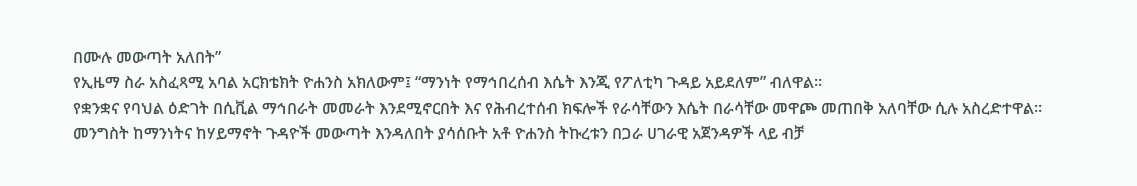በሙሉ መውጣት አለበት”
የኢዜማ ስራ አስፈጻሚ አባል አርክቴክት ዮሐንስ አክለውም፤ “ማንነት የማኅበረሰብ እሴት እንጂ የፖለቲካ ጉዳይ አይደለም” ብለዋል፡፡
የቋንቋና የባህል ዕድገት በሲቪል ማኅበራት መመራት እንደሚኖርበት እና የሕብረተሰብ ክፍሎች የራሳቸውን እሴት በራሳቸው መዋጮ መጠበቅ አለባቸው ሲሉ አስረድተዋል።
መንግስት ከማንነትና ከሃይማኖት ጉዳዮች መውጣት እንዳለበት ያሳሰቡት አቶ ዮሐንስ ትኩረቱን በጋራ ሀገራዊ አጀንዳዎች ላይ ብቻ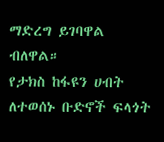ማድረግ ይገባዋል ብለዋል።
የታክስ ከፋዩን ሀብት ለተወሰኑ ቡድኖች ፍላጎት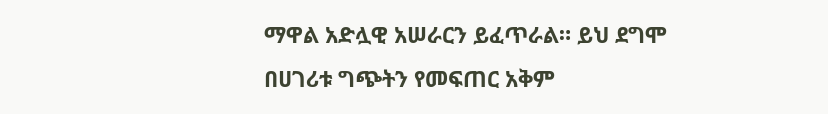ማዋል አድሏዊ አሠራርን ይፈጥራል። ይህ ደግሞ በሀገሪቱ ግጭትን የመፍጠር አቅም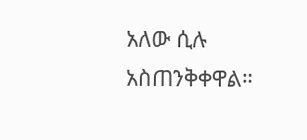አለው ሲሉ አስጠንቅቀዋል።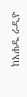ከአሐዱ ራዲዮ